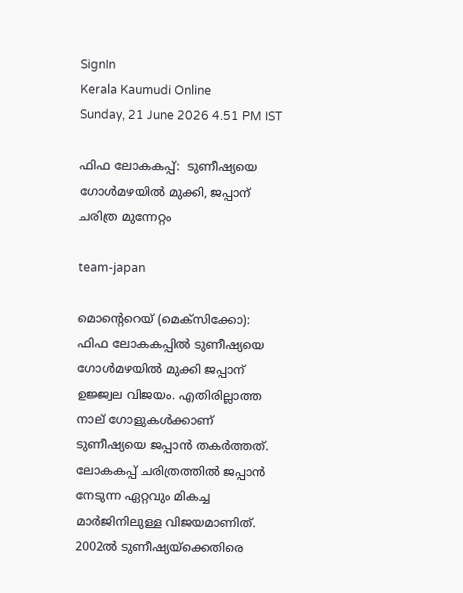SignIn
Kerala Kaumudi Online
Sunday, 21 June 2026 4.51 PM IST

ഫിഫ ലോകകപ്പ്:  ടുണീഷ്യയെ ഗോൾമഴയിൽ മുക്കി, ജപ്പാന് ചരിത്ര മുന്നേറ്റം

team-japan

മൊന്റെറെയ് (മെക്സിക്കോ): ഫിഫ ലോകകപ്പിൽ ടുണീഷ്യയെ ഗോൾമഴയിൽ മുക്കി ജപ്പാന് ഉജ്ജ്വല വിജയം. എതിരില്ലാത്ത നാല് ഗോളുകൾക്കാണ് ടുണീഷ്യയെ ജപ്പാൻ തകർത്തത്. ലോകകപ്പ് ചരിത്രത്തിൽ ജപ്പാൻ നേടുന്ന ഏറ്റവും മികച്ച മാർജിനിലുള്ള വിജയമാണിത്. 2002ൽ ടുണീഷ്യയ്‌ക്കെതിരെ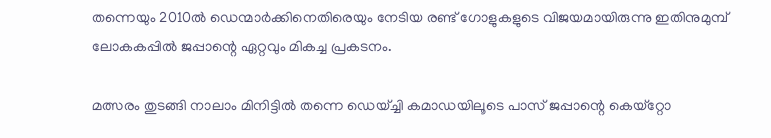തന്നെയും 2010ൽ ഡെന്മാർക്കിനെതിരെയും നേടിയ രണ്ട് ഗോളുകളുടെ വിജയമായിരുന്നു ഇതിനുമുമ്പ് ലോകകപ്പിൽ ജപ്പാന്റെ ഏറ്റവും മികച്ച പ്രകടനം.

മത്സരം തുടങ്ങി നാലാം മിനിട്ടിൽ തന്നെ ഡെയ്ച്ചി കമാഡയിലൂടെ പാസ് ജപ്പാന്റെ കെയ്‌റ്റോ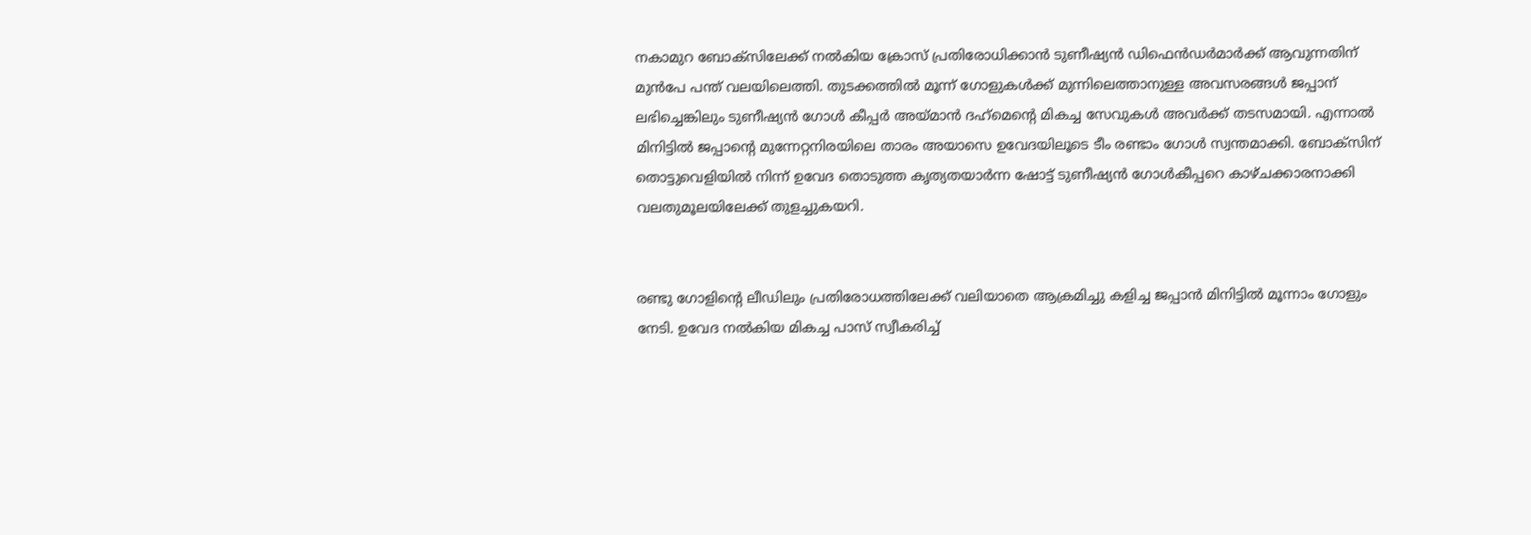നകാമുറ ബോക്സിലേക്ക് നൽകിയ ക്രോസ് പ്രതിരോധിക്കാൻ ടുണീഷ്യൻ ഡിഫെൻഡർമാർക്ക് ആവുന്നതിന് മുൻപേ പന്ത് വലയിലെത്തി. തുടക്കത്തിൽ മൂന്ന് ഗോളുകൾക്ക് മുന്നിലെത്താനുള്ള അവസരങ്ങൾ ജപ്പാന് ലഭിച്ചെങ്കിലും ടുണീഷ്യൻ ഗോൾ കീപ്പർ അയ്മാൻ ദഹ്‌മെന്റെ മികച്ച സേവുകൾ അവർക്ക് തടസമായി. എന്നാൽ മിനിട്ടിൽ ജപ്പാന്റെ മുന്നേറ്റനിരയിലെ താരം അയാസെ ഉവേദയിലൂടെ ടീം രണ്ടാം ഗോൾ സ്വന്തമാക്കി. ബോക്‌സിന് തൊട്ടുവെളിയിൽ നിന്ന് ഉവേദ തൊടുത്ത കൃത്യതയാർന്ന ഷോട്ട് ടുണീഷ്യൻ ഗോൾകീപ്പറെ കാഴ്ചക്കാരനാക്കി വലതുമൂലയിലേക്ക് തുളച്ചുകയറി.


രണ്ടു ഗോളിന്റെ ലീഡിലും പ്രതിരോധത്തിലേക്ക് വലിയാതെ ആക്രമിച്ചു കളിച്ച ജപ്പാൻ മിനിട്ടിൽ മൂന്നാം ഗോളും നേടി. ഉവേദ നൽകിയ മികച്ച പാസ് സ്വീകരിച്ച്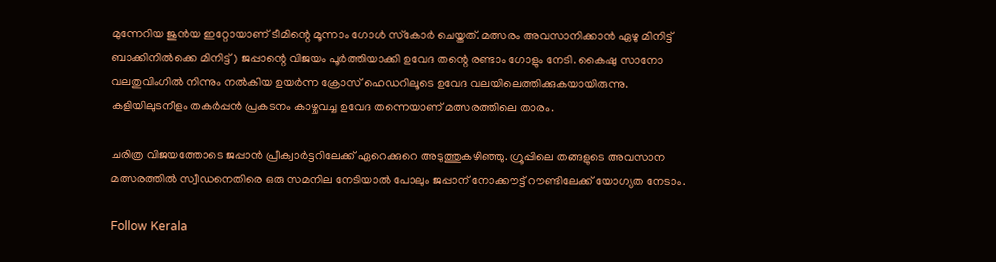മുന്നേറിയ ജുൻയ ഇറ്റോയാണ് ടീമിന്റെ മൂന്നാം ഗോൾ സ്‌കോർ ചെയ്തത്. മത്സരം അവസാനിക്കാൻ ഏഴു മിനിട്ട് ബാക്കിനിൽക്കെ മിനിട്ട്) ജപ്പാന്റെ വിജയം പൂർത്തിയാക്കി ഉവേദ തന്റെ രണ്ടാം ഗോളും നേടി. കൈഷു സാനോ വലതുവിംഗിൽ നിന്നും നൽകിയ ഉയർന്ന ക്രോസ് ഹെഡറിലൂടെ ഉവേദ വലയിലെത്തിക്കുകയായിരുന്നു. കളിയിലുടനീളം തകർപ്പൻ പ്രകടനം കാഴ്ചവച്ച ഉവേദ തന്നെയാണ് മത്സരത്തിലെ താരം.

ചരിത്ര വിജയത്തോടെ ജപ്പാൻ പ്രീക്വാർട്ടറിലേക്ക് ഏറെക്കുറെ അടുത്തുകഴിഞ്ഞു. ഗ്രൂപ്പിലെ തങ്ങളുടെ അവസാന മത്സരത്തിൽ സ്വീഡനെതിരെ ഒരു സമനില നേടിയാൽ പോലും ജപ്പാന് നോക്കൗട്ട് റൗണ്ടിലേക്ക് യോഗ്യത നേടാം.

Follow Kerala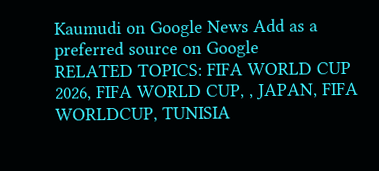Kaumudi on Google News Add as a preferred source on Google
RELATED TOPICS: FIFA WORLD CUP 2026, FIFA WORLD CUP, , JAPAN, FIFA WORLDCUP, TUNISIA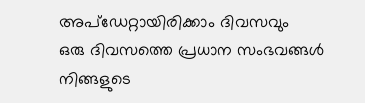അപ്ഡേറ്റായിരിക്കാം ദിവസവും
ഒരു ദിവസത്തെ പ്രധാന സംഭവങ്ങൾ നിങ്ങളുടെ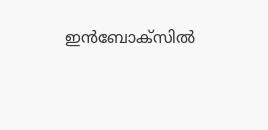ഇൻബോക്സിൽ